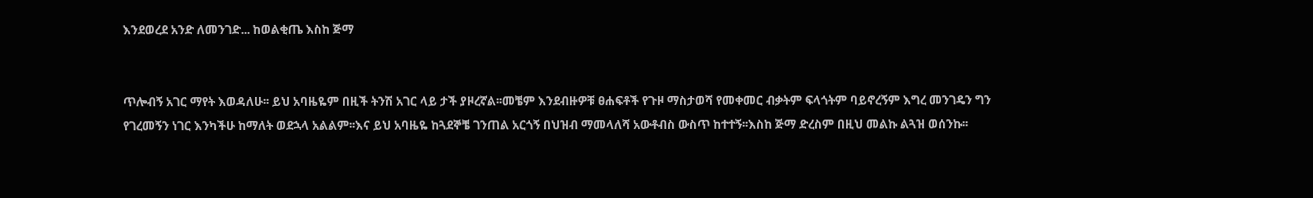እንደወረደ አንድ ለመንገድ... ከወልቂጤ እስከ ጅማ


ጥሎብኝ አገር ማየት እወዳለሁ፡፡ ይህ አባዜዬም በዚች ትንሽ አገር ላይ ታች ያዞረኛል፡፡መቼም እንደብዙዎቹ ፀሐፍቶች የጉዞ ማስታወሻ የመቀመር ብቃትም ፍላጎትም ባይኖረኝም እግረ መንገዴን ግን የገረመኝን ነገር እንካችሁ ከማለት ወደኋላ አልልም፡፡እና ይህ አባዜዬ ከጓደኞቼ ገንጠል አርጎኝ በህዝብ ማመላለሻ አውቶብስ ውስጥ ከተተኝ፡፡እስከ ጅማ ድረስም በዚህ መልኩ ልጓዝ ወሰንኩ፡፡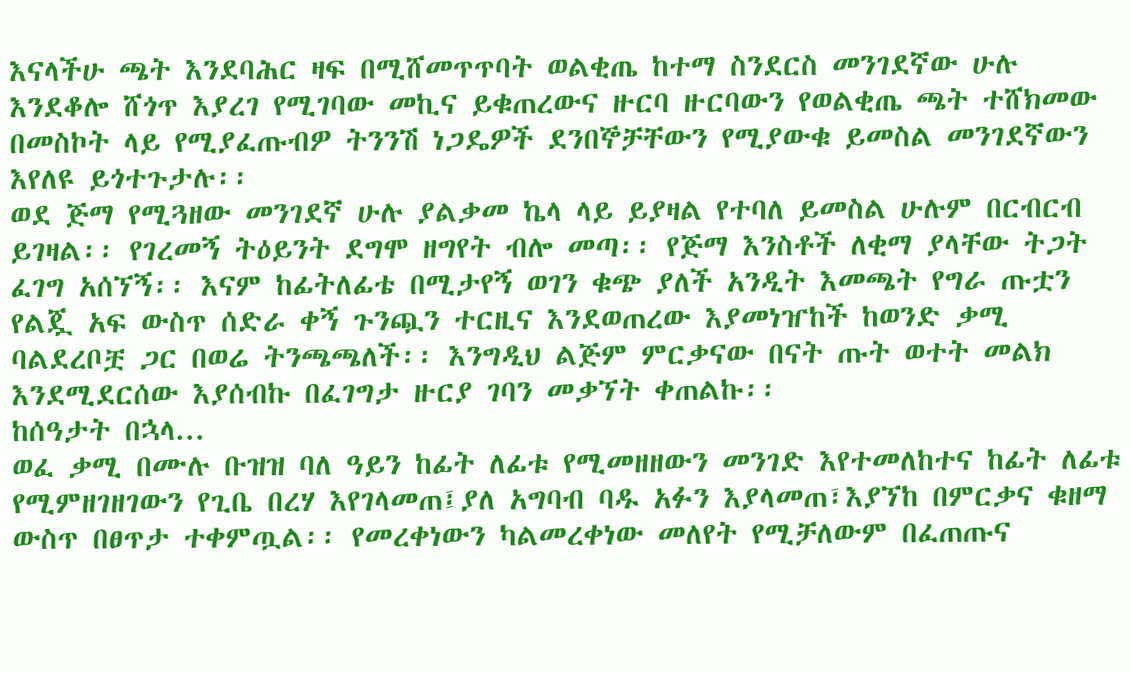እናላችሁ ጫት እንደባሕር ዛፍ በሚሸመጥጥባት ወልቂጤ ከተማ ስንደርስ መንገደኛው ሁሉ እንደቆሎ ሸጎጥ እያረገ የሚገባው መኪና ይቁጠረውና ዙርባ ዙርባውን የወልቂጤ ጫት ተሸክመው በመስኮት ላይ የሚያፈጡብዎ ትንንሽ ነጋዴዎች ደንበኞቻቸውን የሚያውቁ ይመስል መንገደኛውን እየለዩ ይጎተጉታሉ፡፡
ወደ ጅማ የሚጓዘው መንገደኛ ሁሉ ያልቃመ ኬላ ላይ ይያዛል የተባለ ይመስል ሁሉም በርብርብ ይገዛል፡፡ የገረመኝ ትዕይንት ደግሞ ዘግየት ብሎ መጣ፡፡ የጅማ እንስቶች ለቂማ ያላቸው ትጋት ፈገግ አሰኘኝ፡፡ እናም ከፊትለፊቴ በሚታየኝ ወገን ቁጭ ያለች አንዲት እመጫት የግራ ጡቷን የልጇ አፍ ውስጥ ሰድራ ቀኝ ጉንጯን ተርዚና እንደወጠረው እያመነዠከች ከወንድ ቃሚ ባልደረቦቿ ጋር በወሬ ትንጫጫለች፡፡ እንግዲህ ልጅም ምርቃናው በናት ጡት ወተት መልክ እንደሚደርሰው እያሰብኩ በፈገግታ ዙርያ ገባን መቃኘት ቀጠልኩ፡፡
ከሰዓታት በኋላ...
ወፈ ቃሚ በሙሉ ቡዝዝ ባለ ዓይን ከፊት ለፊቱ የሚመዘዘውን መንገድ እየተመለከተና ከፊት ለፊቱ የሚምዘገዘገውን የጊቤ በረሃ እየገላመጠ፤ያለ አግባብ ባዱ አፉን እያላመጠ፣እያኘከ በምርቃና ቁዘማ ውስጥ በፀጥታ ተቀምጧል፡፡ የመረቀነውን ካልመረቀነው መለየት የሚቻለውም በፈጠጡና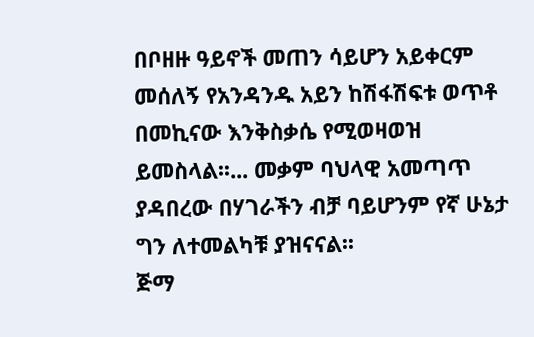በቦዘዙ ዓይኖች መጠን ሳይሆን አይቀርም መሰለኝ የአንዳንዱ አይን ከሽፋሽፍቱ ወጥቶ በመኪናው እንቅስቃሴ የሚወዛወዝ ይመስላል፡፡... መቃም ባህላዊ አመጣጥ ያዳበረው በሃገራችን ብቻ ባይሆንም የኛ ሁኔታ ግን ለተመልካቹ ያዝናናል፡፡
ጅማ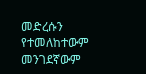መድረሱን የተመለከተውም መንገደኛውም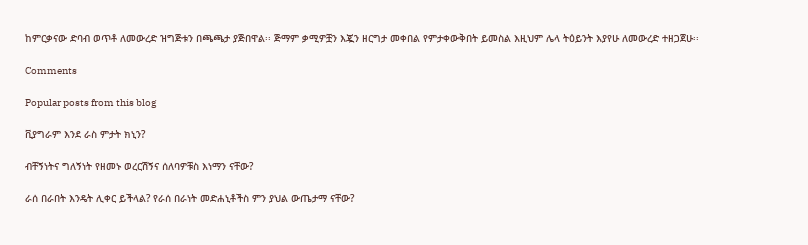ከምርቃናው ድባብ ወጥቶ ለመውረድ ዝግጅቱን በጫጫታ ያጅበዋል፡፡ ጅማም ቃሚዎቿን እጇን ዘርግታ መቀበል የምታቀውቅበት ይመስል እዚህም ሌላ ትዕይንት እያየሁ ለመውረድ ተዘጋጀሁ፡፡

Comments

Popular posts from this blog

ቪያግራም እንደ ራስ ምታት ክኒን?

ብቸኝነትና ግለኝነት የዘመኑ ወረርሽኝና ሰለባዎቹስ እነማን ናቸው?

ራሰ በራበት እንዴት ሊቀር ይችላል? የራሰ በራነት መድሐኒቶችስ ምን ያህል ውጤታማ ናቸው?